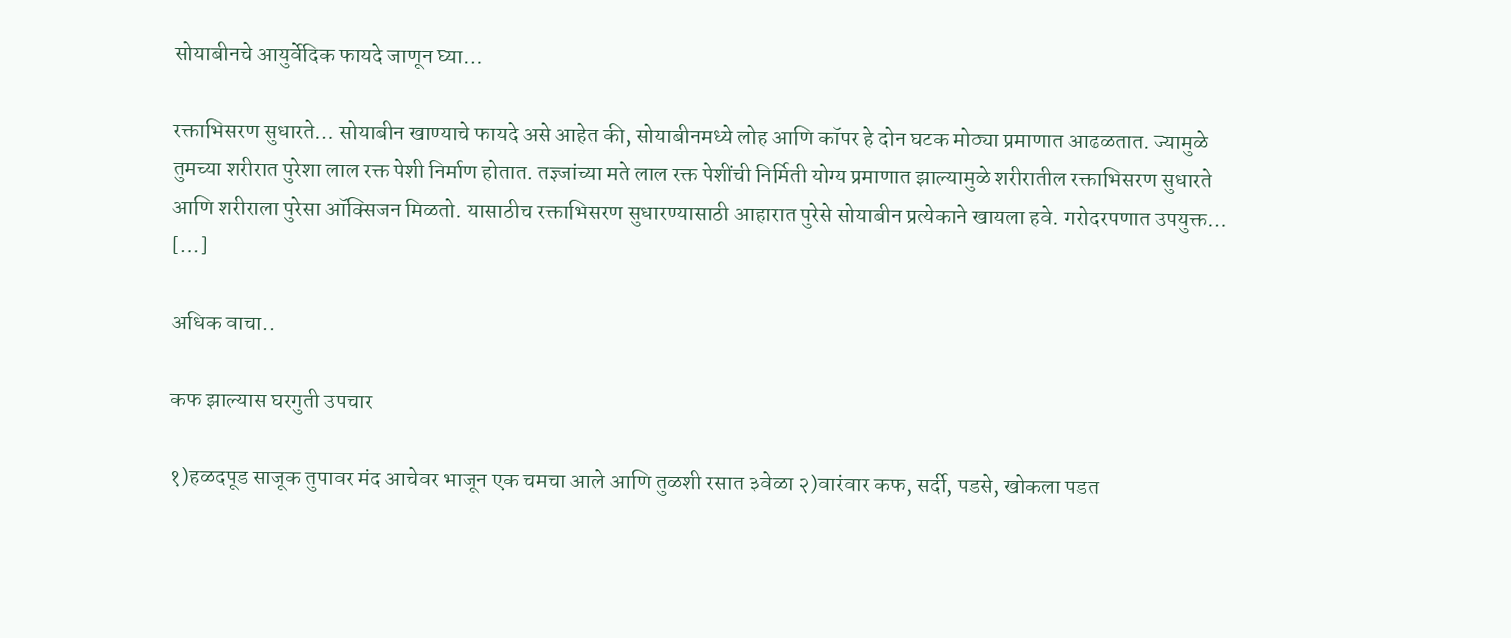सोयाबीनचे आयुर्वेदिक फायदे जाणून घ्या…

रक्ताभिसरण सुधारते… सोयाबीन खाण्याचे फायदे असे आहेत की, सोयाबीनमध्ये लोह आणि कॉपर हे दोन घटक मोठ्या प्रमाणात आढळतात. ज्यामुळे तुमच्या शरीरात पुरेशा लाल रक्त पेशी निर्माण होतात. तज्ञ्जांच्या मते लाल रक्त पेशींची निर्मिती योग्य प्रमाणात झाल्यामुळे शरीरातील रक्ताभिसरण सुधारते आणि शरीराला पुरेसा ऑक्सिजन मिळतो. यासाठीच रक्ताभिसरण सुधारण्यासाठी आहारात पुरेसे सोयाबीन प्रत्येकाने खायला हवे. गरोदरपणात उपयुक्त… […]

अधिक वाचा..

कफ झाल्यास घरगुती उपचार

१)हळदपूड साजूक तुपावर मंद आचेवर भाजून एक चमचा आले आणि तुळशी रसात ३वेळा २)वारंवार कफ, सर्दी, पडसे, खोकला पडत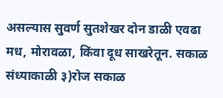असल्यास सुवर्ण सुतशेखर दोन डाळी एवढा मध, मोरावळा, किंवा दूध साखरेतून. सकाळ संध्याकाळी ३)रोज सकाळ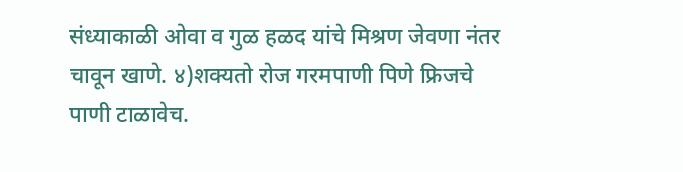संध्याकाळी ओवा व गुळ हळद यांचे मिश्रण जेवणा नंतर चावून खाणे. ४)शक्यतो रोज गरमपाणी पिणे फ्रिजचे पाणी टाळावेच.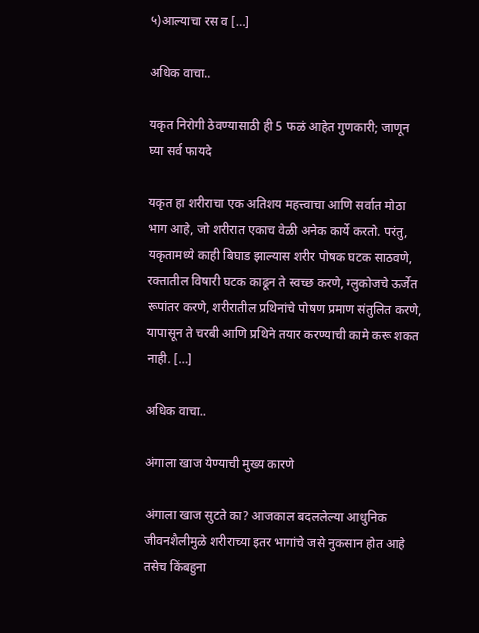५)आल्याचा रस व […]

अधिक वाचा..

यकृत निरोगी ठेवण्यासाठी ही 5 फळं आहेत गुणकारी; जाणून घ्या सर्व फायदे

यकृत हा शरीराचा एक अतिशय महत्त्वाचा आणि सर्वात मोठा भाग आहे, जो शरीरात एकाच वेळी अनेक कार्ये करतो. परंतु, यकृतामध्ये काही बिघाड झाल्यास शरीर पोषक घटक साठवणे, रक्तातील विषारी घटक काढून ते स्वच्छ करणे, ग्लुकोजचे ऊर्जेत रूपांतर करणे, शरीरातील प्रथिनांचे पोषण प्रमाण संतुलित करणे, यापासून ते चरबी आणि प्रथिने तयार करण्याची कामे करू शकत नाही. […]

अधिक वाचा..

अंगाला खाज येण्याची मुख्य कारणे

अंगाला खाज सुटते का? आजकाल बदललेल्या आधुनिक जीवनशैलीमुळे शरीराच्या इतर भागांचे जसे नुकसान होत आहे तसेच किंबहुना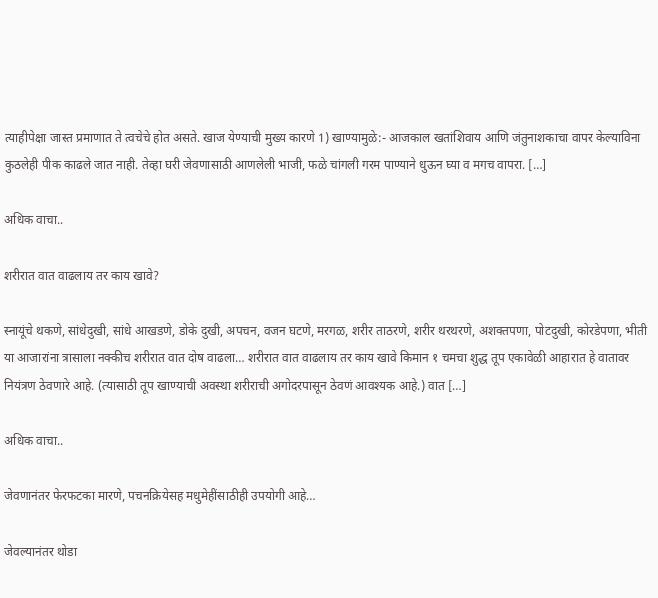त्याहीपेक्षा जास्त प्रमाणात ते त्वचेचे होत असते. खाज येण्याची मुख्य कारणे 1) खाण्यामुळे:- आजकाल खतांशिवाय आणि जंतुनाशकाचा वापर केल्याविना कुठलेही पीक काढले जात नाही. तेव्हा घरी जेवणासाठी आणलेली भाजी, फळे चांगली गरम पाण्याने धुऊन घ्या व मगच वापरा. […]

अधिक वाचा..

शरीरात वात वाढलाय तर काय खावे?

स्नायूंचे थकणे, सांधेदुखी, सांधे आखडणे, डोके दुखी, अपचन, वजन घटणे, मरगळ, शरीर ताठरणे, शरीर थरथरणे, अशक्तपणा, पोटदुखी, कोरडेपणा, भीती या आजारांना त्रासाला नक्कीच शरीरात वात दोष वाढला… शरीरात वात वाढलाय तर काय खावे किमान १ चमचा शुद्ध तूप एकावेळी आहारात हे वातावर नियंत्रण ठेवणारे आहे. (त्यासाठी तूप खाण्याची अवस्था शरीराची अगोदरपासून ठेवणं आवश्यक आहे.) वात […]

अधिक वाचा..

जेवणानंतर फेरफटका मारणे, पचनक्रियेसह मधुमेहींसाठीही उपयोगी आहे…

जेवल्यानंतर थोडा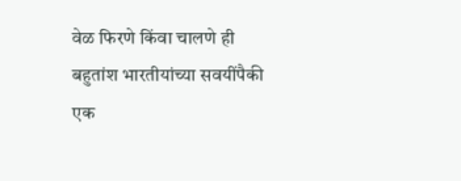वेळ फिरणे किंवा चालणे ही बहुतांश भारतीयांच्या सवयींपैकी एक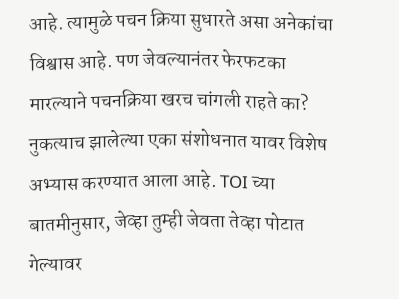आहे. त्यामुळे पचन क्रिया सुधारते असा अनेकांचा विश्वास आहे. पण जेवल्यानंतर फेरफटका मारल्याने पचनक्रिया खरच चांगली राहते का? नुकत्याच झालेल्या एका संशोधनात यावर विशेष अभ्यास करण्यात आला आहे. TOI च्या बातमीनुसार, जेव्हा तुम्ही जेवता तेव्हा पोटात गेल्यावर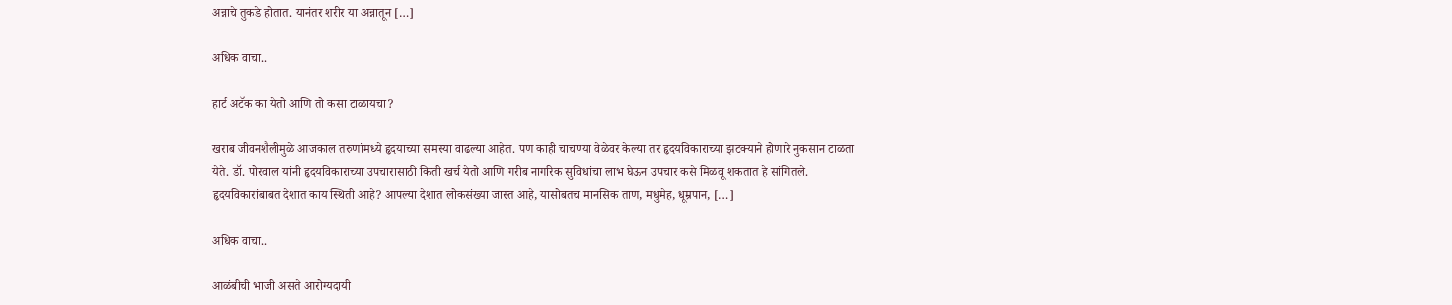अन्नाचे तुकडे होतात. यानंतर शरीर या अन्नातून […]

अधिक वाचा..

हार्ट अटॅक का येतो आणि तो कसा टाळायचा?

खराब जीवनशैलीमुळे आजकाल तरुणांमध्ये हृदयाच्या समस्या वाढल्या आहेत. पण काही चाचण्या वेळेवर केल्या तर हृदयविकाराच्या झटक्याने होणारे नुकसान टाळता येते. डॉ. पोरवाल यांनी हृदयविकाराच्या उपचारासाठी किती खर्च येतो आणि गरीब नागरिक सुविधांचा लाभ घेऊन उपचार कसे मिळवू शकतात हे सांगितले. हृदयविकारांबाबत देशात काय स्थिती आहे? आपल्या देशात लोकसंख्या जास्त आहे, यासोबतच मानसिक ताण, मधुमेह, धूम्रपान, […]

अधिक वाचा..

आळंबीची भाजी असते आरोग्यदायी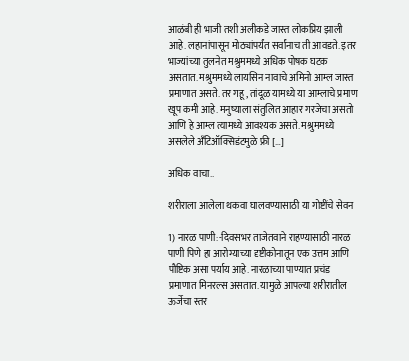आळंबी ही भाजी तशी अलीकडे जास्त लोकप्रिय झाली आहे. लहानांपासून मोठ्यांपर्यंत सर्वांनाच ती आवडते. इतर भाज्यांच्या तुलनेत मश्रुममध्ये अधिक पोषक घटक असतात. मश्रुममध्ये लायसिन नावाचे अमिनो आम्ल जास्त प्रमाणात असते. तर गहू, तांदूळ यामध्ये या आम्लाचे प्रमाण खूप कमी आहे. मनुष्याला संतुलित आहार गरजेचा असतो आणि हे आम्ल त्यामध्ये आवश्यक असते. मश्रुममध्ये असलेले अँटिऑक्सिडंटमुळे फ्री […]

अधिक वाचा..

शरीराला आलेला थकवा घालवण्यासाठी या गोष्टींचे सेवन

1) नारळ पाणी:-दिवसभर ताजेतवाने राहण्यासाठी नारळ पाणी पिणे हा आरोग्याच्या दृष्टीकोनातून एक उत्तम आणि पौष्टिक असा पर्याय आहे. नारळाच्या पाण्यात प्रचंड प्रमाणात मिनरल्स असतात. यामुळे आपल्या शरीरातील ऊर्जेचा स्तर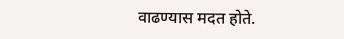वाढण्यास मदत होते.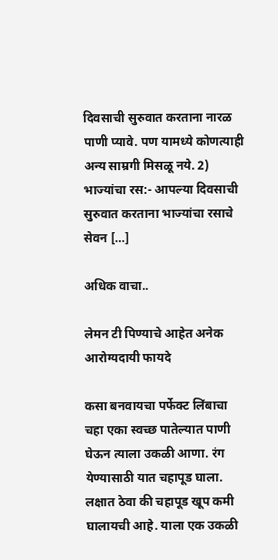दिवसाची सुरुवात करताना नारळ पाणी प्यावे. पण यामध्ये कोणत्याही अन्य साम्रगी मिसळू नये. 2) भाज्यांचा रस:- आपल्या दिवसाची सुरुवात करताना भाज्यांचा रसाचे सेवन […]

अधिक वाचा..

लेमन टी पिण्याचे आहेत अनेक आरोग्यदायी फायदे

कसा बनवायचा पर्फेक्ट लिंबाचा चहा एका स्वच्छ पातेल्यात पाणी घेऊन त्याला उकळी आणा. रंग येण्यासाठी यात चहापूड घाला. लक्षात ठेवा की चहापूड खूप कमी घालायची आहे. याला एक उकळी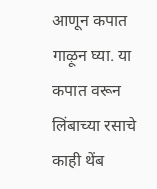आणून कपात गाऴून घ्या. या कपात वरून लिंबाच्या रसाचे काही थेंब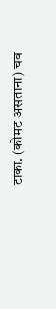टाका. (कोमट असताना) चव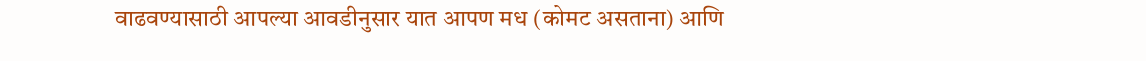वाढवण्यासाठी आपल्या आवडीनुसार यात आपण मध (कोमट असताना) आणि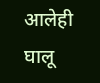आलेही घालू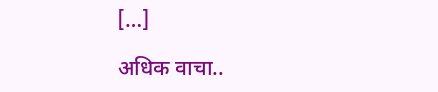[…]

अधिक वाचा..